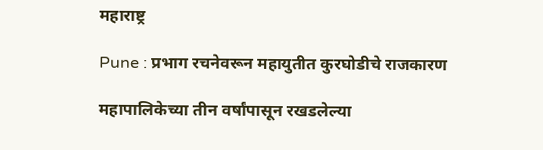महाराष्ट्र

Pune : प्रभाग रचनेवरून महायुतीत कुरघोडीचे राजकारण

महापालिकेच्या तीन वर्षांपासून रखडलेल्या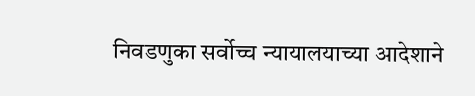निवडणुका सर्वोच्च न्यायालयाच्या आदेशाने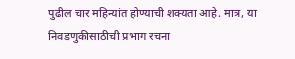पुढील चार महिन्यांत होण्याची शक्यता आहे. मात्र, या निवडणुकीसाठीची प्रभाग रचना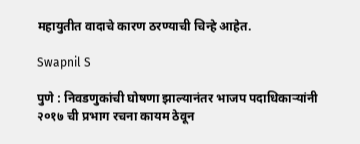महायुतीत वादाचे कारण ठरण्याची चिन्हे आहेत.

Swapnil S

पुणे : निवडणुकांची घोषणा झाल्यानंतर भाजप पदाधिकाऱ्यांनी २०१७ ची प्रभाग रचना कायम ठेवून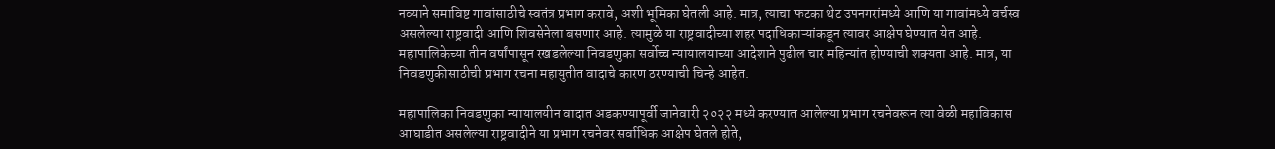नव्याने समाविष्ट गावांसाठीचे स्वतंत्र प्रभाग करावे, अशी भूमिका घेतली आहे. मात्र, त्याचा फटका थेट उपनगरांमध्ये आणि या गावांमध्ये वर्चस्व असलेल्या राष्ट्रवादी आणि शिवसेनेला बसणार आहे. त्यामुळे या राष्ट्रवादीच्या शहर पदाधिकाऱ्यांकडून त्यावर आक्षेप घेण्यात येत आहे. महापालिकेच्या तीन वर्षांपासून रखडलेल्या निवडणुका सर्वोच्च न्यायालयाच्या आदेशाने पुढील चार महिन्यांत होण्याची शक्यता आहे. मात्र, या निवडणुकीसाठीची प्रभाग रचना महायुतीत वादाचे कारण ठरण्याची चिन्हे आहेत.

महापालिका निवडणुका न्यायालयीन वादात अडकण्यापूर्वी जानेवारी २०२२ मध्ये करण्यात आलेल्या प्रभाग रचनेवरून त्या वेळी महाविकास आघाडीत असलेल्या राष्ट्रवादीने या प्रभाग रचनेवर सर्वाधिक आक्षेप घेतले होते,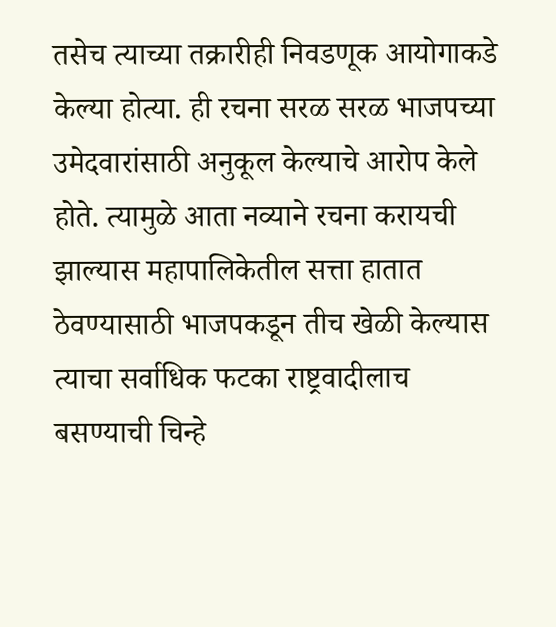तसेच त्याच्या तक्रारीही निवडणूक आयोगाकडे केल्या होत्या. ही रचना सरळ सरळ भाजपच्या उमेदवारांसाठी अनुकूल केल्याचे आरोप केले होते. त्यामुळे आता नव्याने रचना करायची झाल्यास महापालिकेतील सत्ता हातात ठेवण्यासाठी भाजपकडून तीच खेळी केल्यास त्याचा सर्वाधिक फटका राष्ट्रवादीलाच बसण्याची चिन्हे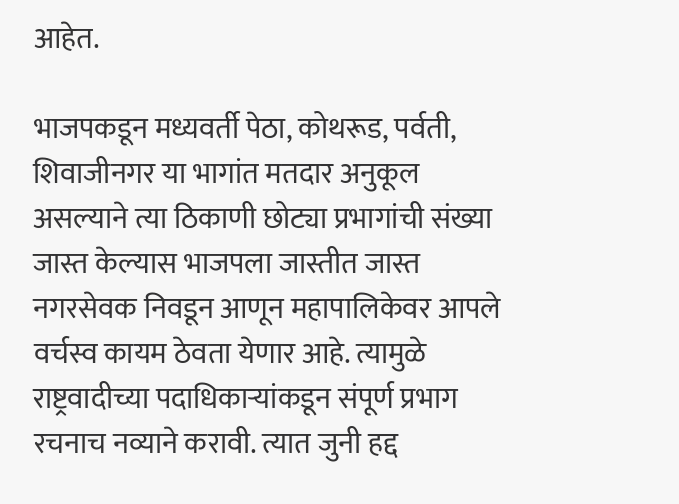आहेत.

भाजपकडून मध्यवर्ती पेठा, कोथरूड, पर्वती, शिवाजीनगर या भागांत मतदार अनुकूल असल्याने त्या ठिकाणी छोट्या प्रभागांची संख्या जास्त केल्यास भाजपला जास्तीत जास्त नगरसेवक निवडून आणून महापालिकेवर आपले वर्चस्व कायम ठेवता येणार आहे. त्यामुळे राष्ट्रवादीच्या पदाधिकाऱ्यांकडून संपूर्ण प्रभाग रचनाच नव्याने करावी. त्यात जुनी हद्द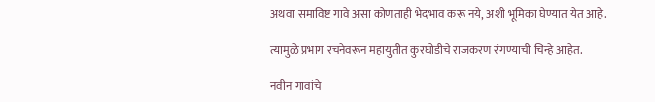अथवा समाविष्ट गावे असा कोणताही भेदभाव करू नये, अशी भूमिका घेण्यात येत आहे.

त्यामुळे प्रभाग रचनेवरून महायुतीत कुरघोडीचे राजकरण रंगण्याची चिन्हे आहेत.

नवीन गावांचे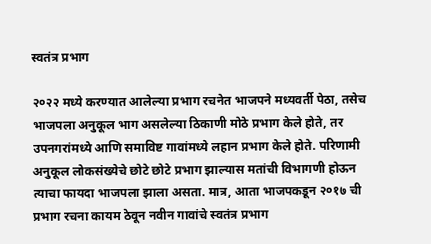स्वतंत्र प्रभाग

२०२२ मध्ये करण्यात आलेल्या प्रभाग रचनेत भाजपने मध्यवर्ती पेठा, तसेच भाजपला अनुकूल भाग असलेल्या ठिकाणी मोठे प्रभाग केले होते, तर उपनगरांमध्ये आणि समाविष्ट गावांमध्ये लहान प्रभाग केले होते. परिणामी अनुकूल लोकसंख्येचे छोटे छोटे प्रभाग झाल्यास मतांची विभागणी होऊन त्याचा फायदा भाजपला झाला असता. मात्र, आता भाजपकडून २०१७ ची प्रभाग रचना कायम ठेवून नवीन गावांचे स्वतंत्र प्रभाग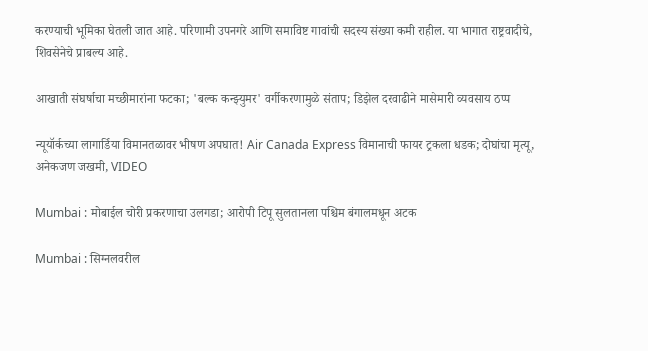करण्याची भूमिका घेतली जात आहे. परिणामी उपनगरे आणि समाविष्ट गावांची सदस्य संख्या कमी राहील. या भागात राष्ट्रवादीचे, शिवसेनेचे प्राबल्य आहे.

आखाती संघर्षाचा मच्छीमारांना फटका; 'बल्क कन्झ्युमर' वर्गीकरणामुळे संताप; डिझेल दरवाढीने मासेमारी व्यवसाय ठप्प

न्यूयॉर्कच्या लागार्डिया विमानतळावर भीषण अपघात! Air Canada Express विमानाची फायर ट्रकला धडक; दोघांचा मृत्यू, अनेकजण जखमी, VIDEO

Mumbai : मोबाईल चोरी प्रकरणाचा उलगडा; आरोपी टिपू सुलतानला पश्चिम बंगालमधून अटक

Mumbai : सिग्नलवरील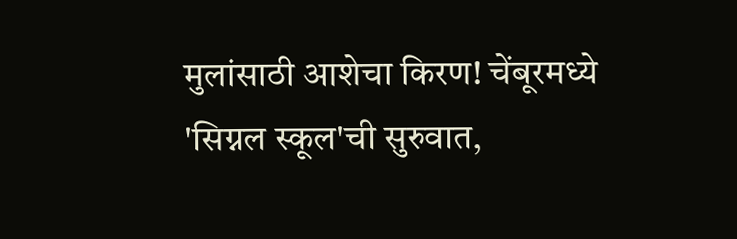मुलांसाठी आशेचा किरण! चेंबूरमध्ये 'सिग्नल स्कूल'ची सुरुवात,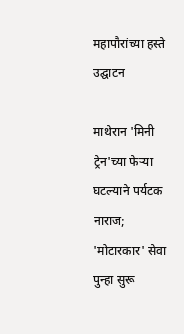महापौरांच्या हस्ते उद्घाटन

माथेरान 'मिनी ट्रेन'च्या फेऱ्या घटल्याने पर्यटक नाराज; 'मोटारकार' सेवा पुन्हा सुरू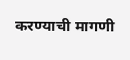करण्याची मागणी